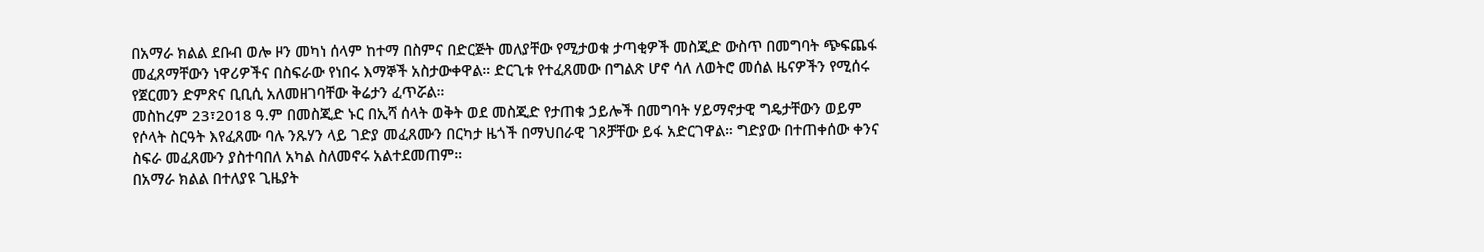በአማራ ክልል ደቡብ ወሎ ዞን መካነ ሰላም ከተማ በስምና በድርጅት መለያቸው የሚታወቁ ታጣቂዎች መስጂድ ውስጥ በመግባት ጭፍጨፋ መፈጸማቸውን ነዋሪዎችና በስፍራው የነበሩ እማኞች አስታውቀዋል። ድርጊቱ የተፈጸመው በግልጽ ሆኖ ሳለ ለወትሮ መሰል ዜናዎችን የሚሰሩ የጀርመን ድምጽና ቢቢሲ አለመዘገባቸው ቅሬታን ፈጥሯል።
መስከረም 23፣2018 ዓ.ም በመስጂድ ኑር በኢሻ ሰላት ወቅት ወደ መስጂድ የታጠቁ ኃይሎች በመግባት ሃይማኖታዊ ግዴታቸውን ወይም የሶላት ስርዓት እየፈጸሙ ባሉ ንጹሃን ላይ ገድያ መፈጸሙን በርካታ ዜጎች በማህበራዊ ገጾቻቸው ይፋ አድርገዋል። ግድያው በተጠቀሰው ቀንና ስፍራ መፈጸሙን ያስተባበለ አካል ስለመኖሩ አልተደመጠም።
በአማራ ክልል በተለያዩ ጊዜያት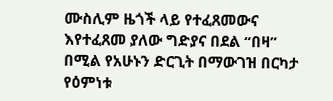ሙስሊም ዜጎች ላይ የተፈጸመውና እየተፈጸመ ያለው ግድያና በደል “በዛ” በሚል የአሁኑን ድርጊት በማውገዝ በርካታ የዕምነቱ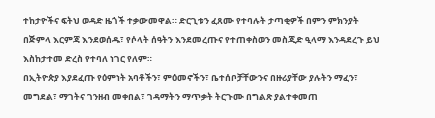ተከታዮችና ፍትህ ወዳድ ዜጎች ተቃውመዋል። ድርጊቱን ፈጸሙ የተባሉት ታጣቂዎች በምን ምክንያት በጅምላ እርምጃ እንደወሰዱ፣ የሶላት ሰዓትን እንደመረጡና የተጠቀስወን መስጂድ ዒላማ እንዳደረጉ ይህ እስከታተመ ድረስ የተባለ ነገር የለም።
በኢትዮጵያ እያደፈጡ የዕምነት አባቶችን፣ ምዕመኖችን፣ ቤተሰቦቻቸውንና በዙሪያቸው ያሉትን ማፈን፣ መግደል፣ ማገትና ገንዘብ መቀበል፣ ገዳማትን ማጥቃት ትርጉሙ በግልጽ ያልተቀመጠ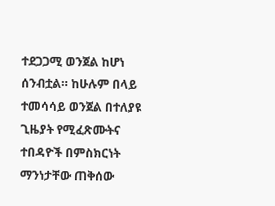ተደጋጋሚ ወንጀል ከሆነ ሰንብቷል። ከሁሉም በላይ ተመሳሳይ ወንጀል በተለያዩ ጊዜያት የሚፈጽሙትና ተበዳዮች በምስክርነት ማንነታቸው ጠቅሰው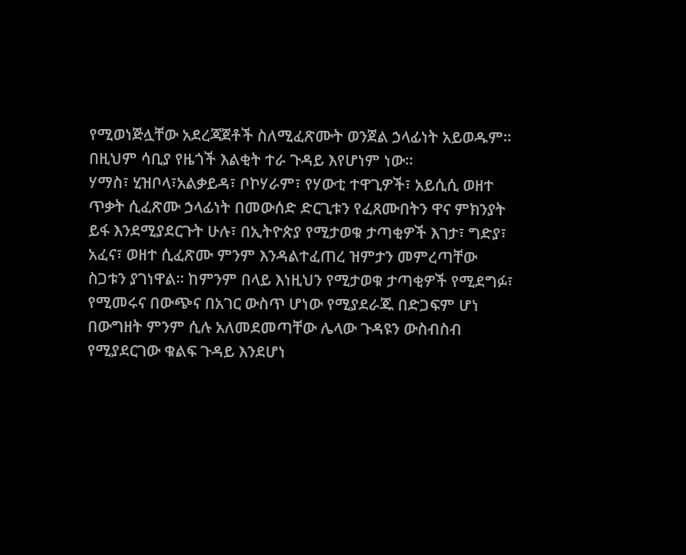የሚወነጅሏቸው አደረጃጀቶች ስለሚፈጽሙት ወንጀል ኃላፊነት አይወዱም። በዚህም ሳቢያ የዜጎች እልቂት ተራ ጉዳይ እየሆነም ነው።
ሃማስ፣ ሂዝቦላ፣አልቃይዳ፣ ቦኮሃራም፣ የሃውቲ ተዋጊዎች፣ አይሲሲ ወዘተ ጥቃት ሲፈጽሙ ኃላፊነት በመውሰድ ድርጊቱን የፈጸሙበትን ዋና ምክንያት ይፋ እንደሚያደርጉት ሁሉ፣ በኢትዮጵያ የሚታወቁ ታጣቂዎች እገታ፣ ግድያ፣ አፈና፣ ወዘተ ሲፈጽሙ ምንም እንዳልተፈጠረ ዝምታን መምረጣቸው ስጋቱን ያገነዋል። ከምንም በላይ እነዚህን የሚታወቁ ታጣቂዎች የሚደግፉ፣ የሚመሩና በውጭና በአገር ውስጥ ሆነው የሚያደራጁ በድጋፍም ሆነ በውግዘት ምንም ሲሉ አለመደመጣቸው ሌላው ጉዳዩን ውስብስብ የሚያደርገው ቁልፍ ጉዳይ እንደሆነ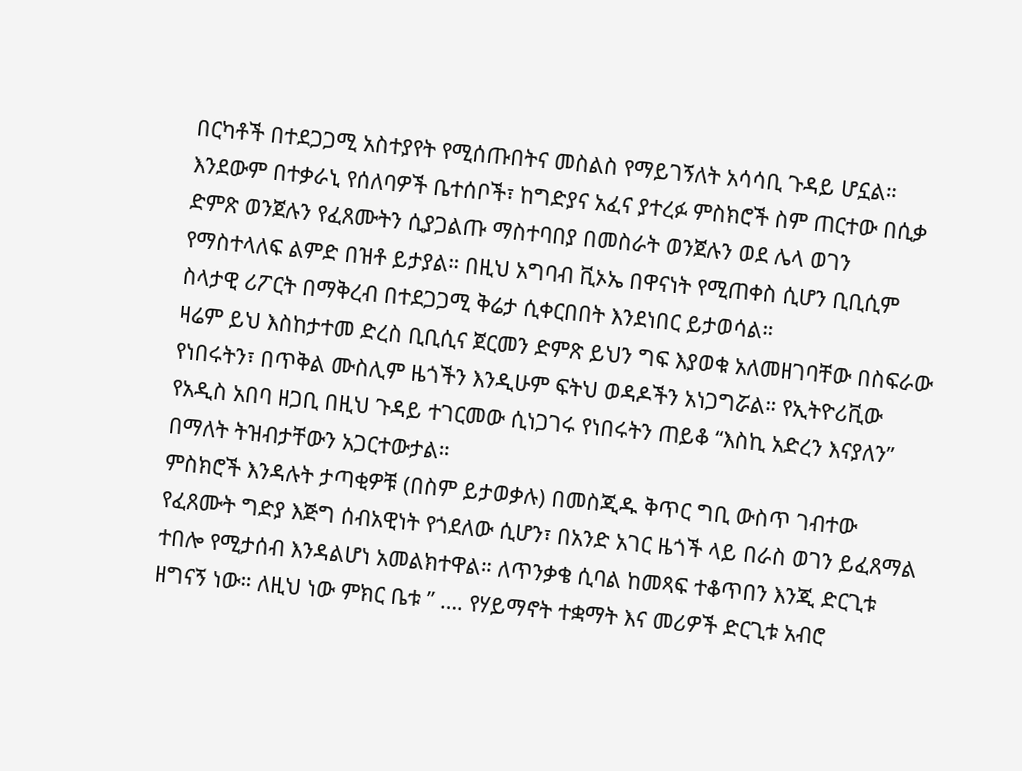በርካቶች በተደጋጋሚ አስተያየት የሚሰጡበትና መስልስ የማይገኝለት አሳሳቢ ጉዳይ ሆኗል።
እንደውም በተቃራኒ የሰለባዎች ቤተሰቦች፣ ከግድያና አፈና ያተረፉ ምስክሮች ስም ጠርተው በሲቃ ድምጽ ወንጀሉን የፈጸሙትን ሲያጋልጡ ማስተባበያ በመስራት ወንጀሉን ወደ ሌላ ወገን የማስተላለፍ ልምድ በዝቶ ይታያል። በዚህ አግባብ ቪኦኤ በዋናነት የሚጠቀስ ሲሆን ቢቢሲም ስላታዊ ሪፖርት በማቅረብ በተደጋጋሚ ቅሬታ ሲቀርበበት እንደነበር ይታወሳል።
ዛሬም ይህ እስከታተመ ድረስ ቢቢሲና ጀርመን ድምጽ ይህን ግፍ እያወቁ አለመዘገባቸው በስፍራው የነበሩትን፣ በጥቅል ሙስሊም ዜጎችን እንዲሁም ፍትህ ወዳዶችን አነጋግሯል። የኢትዮሪቪው የአዲስ አበባ ዘጋቢ በዚህ ጉዳይ ተገርመው ሲነጋገሩ የነበሩትን ጠይቆ “እስኪ አድረን እናያለን” በማለት ትዝብታቸውን አጋርተውታል።
ምስክሮች እንዳሉት ታጣቂዎቹ (በስም ይታወቃሉ) በመስጂዱ ቅጥር ግቢ ውስጥ ገብተው የፈጸሙት ግድያ እጅግ ሰብአዊነት የጎደለው ሲሆን፣ በአንድ አገር ዜጎች ላይ በራስ ወገን ይፈጸማል ተበሎ የሚታሰብ እንዳልሆነ አመልክተዋል። ለጥንቃቄ ሲባል ከመጻፍ ተቆጥበን እንጂ ድርጊቱ ዘግናኝ ነው። ለዚህ ነው ምክር ቤቱ ” …. የሃይማኖት ተቋማት እና መሪዎች ድርጊቱ አብሮ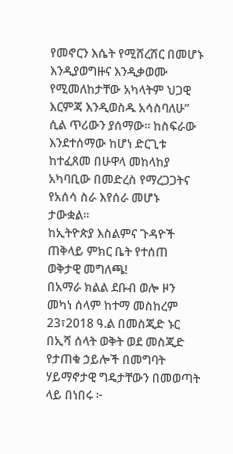የመኖርን እሴት የሚሸረሽር በመሆኑ እንዲያወግዙና እንዲቃወሙ የሚመለከታቸው አካላትም ህጋዊ እርምጃ እንዲወስዱ አሳስባለሁ” ሲል ጥሪውን ያሰማው። ከስፍራው እንደተሰማው ከሆነ ድርጊቱ ከተፈጸመ በሁዋላ መከላከያ አካባቢው በመድረስ የማረጋጋትና የአሰሳ ስራ እየሰራ መሆኑ ታውቋል።
ከኢትዮጵያ እስልምና ጉዳዮች ጠቅላይ ምክር ቤት የተሰጠ ወቅታዊ መግለጫ!
በአማራ ክልል ደቡብ ወሎ ዞን መካነ ሰላም ከተማ መስከረም 23፣2018 ዓ.ል በመስጂድ ኑር በኢሻ ሰላት ወቅት ወደ መስጂድ የታጠቁ ኃይሎች በመግባት ሃይማኖታዊ ግዴታቸውን በመወጣት ላይ በነበሩ ፦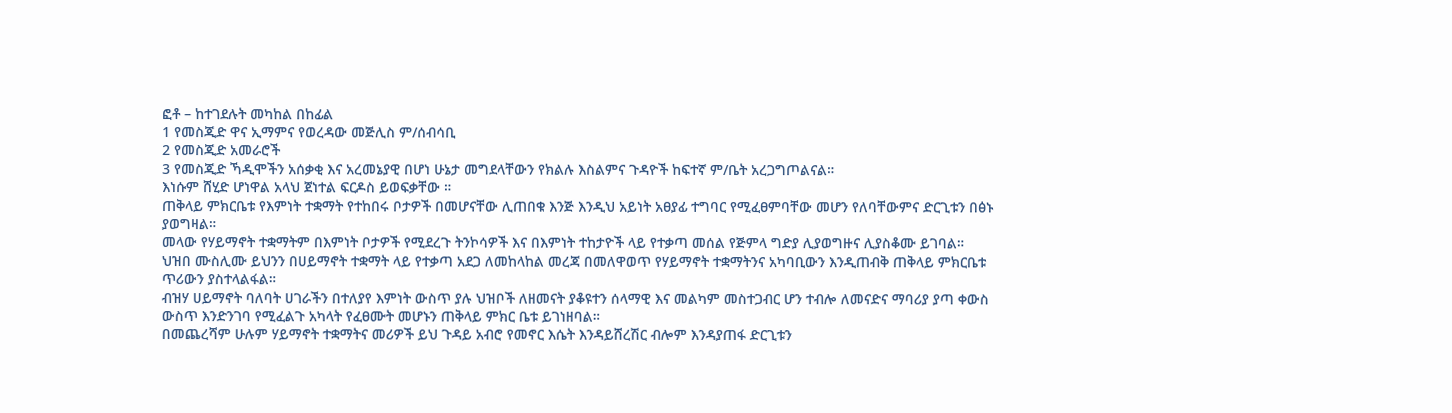ፎቶ – ከተገደሉት መካከል በከፊል
1 የመስጂድ ዋና ኢማምና የወረዳው መጅሊስ ም/ሰብሳቢ
2 የመስጂድ አመራሮች
3 የመስጂድ ኻዲሞችን አሰቃቂ እና አረመኔያዊ በሆነ ሁኔታ መግደላቸውን የክልሉ እስልምና ጉዳዮች ከፍተኛ ም/ቤት አረጋግጦልናል።
እነሱም ሸሂድ ሆነዋል አላህ ጀነተል ፍርዶስ ይወፍቃቸው ።
ጠቅላይ ምክርቤቱ የእምነት ተቋማት የተከበሩ ቦታዎች በመሆናቸው ሊጠበቁ እንጅ እንዲህ አይነት አፀያፊ ተግባር የሚፈፀምባቸው መሆን የለባቸውምና ድርጊቱን በፅኑ ያወግዛል።
መላው የሃይማኖት ተቋማትም በእምነት ቦታዎች የሚደረጉ ትንኮሳዎች እና በእምነት ተከታዮች ላይ የተቃጣ መሰል የጅምላ ግድያ ሊያወግዙና ሊያስቆሙ ይገባል።
ህዝበ ሙስሊሙ ይህንን በሀይማኖት ተቋማት ላይ የተቃጣ አደጋ ለመከላከል መረጃ በመለዋወጥ የሃይማኖት ተቋማትንና አካባቢውን እንዲጠብቅ ጠቅላይ ምክርቤቱ ጥሪውን ያስተላልፋል።
ብዝሃ ሀይማኖት ባለባት ሀገራችን በተለያየ እምነት ውስጥ ያሉ ህዝቦች ለዘመናት ያቆዩተን ሰላማዊ እና መልካም መስተጋብር ሆን ተብሎ ለመናድና ማባሪያ ያጣ ቀውስ ውስጥ እንድንገባ የሚፈልጉ አካላት የፈፀሙት መሆኑን ጠቅላይ ምክር ቤቱ ይገነዘባል።
በመጨረሻም ሁሉም ሃይማኖት ተቋማትና መሪዎች ይህ ጉዳይ አብሮ የመኖር እሴት እንዳይሸረሽር ብሎም እንዳያጠፋ ድርጊቱን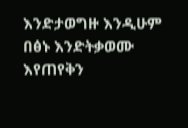እንድታወግዙ እንዲሁም በፅኑ እንድትቃወሙ እየጠየቅን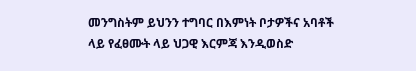መንግስትም ይህንን ተግባር በእምነት ቦታዎችና አባቶች ላይ የፈፀሙት ላይ ህጋዊ እርምጃ እንዲወስድ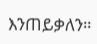እንጠይቃለን።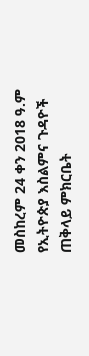መስከረም 24 ቀን 2018 ዓ.ም
የኢትዮጵያ እስልምና ጉዳዮች ጠቅላይ ምክርቤት